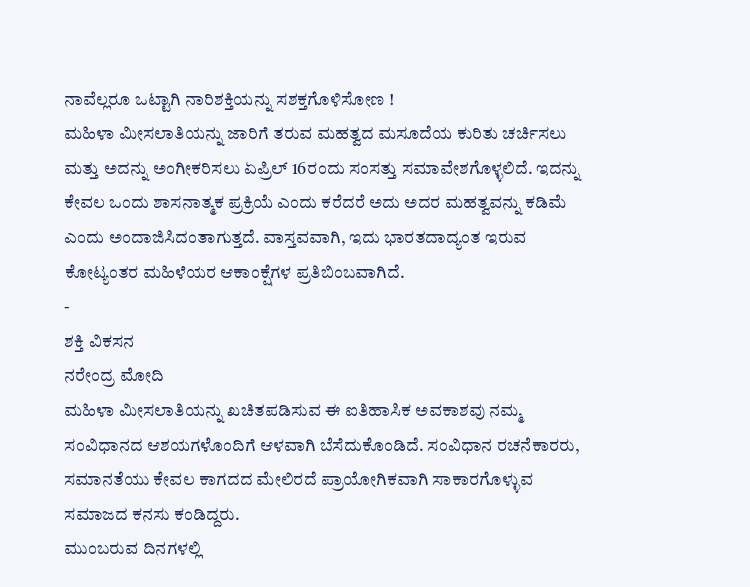ನಾವೆಲ್ಲರೂ ಒಟ್ಟಾಗಿ ನಾರಿಶಕ್ತಿಯನ್ನು ಸಶಕ್ತಗೊಳಿಸೋಣ !
ಮಹಿಳಾ ಮೀಸಲಾತಿಯನ್ನು ಜಾರಿಗೆ ತರುವ ಮಹತ್ವದ ಮಸೂದೆಯ ಕುರಿತು ಚರ್ಚಿಸಲು ಮತ್ತು ಅದನ್ನು ಅಂಗೀಕರಿಸಲು ಏಪ್ರಿಲ್ 16ರಂದು ಸಂಸತ್ತು ಸಮಾವೇಶಗೊಳ್ಳಲಿದೆ. ಇದನ್ನು ಕೇವಲ ಒಂದು ಶಾಸನಾತ್ಮಕ ಪ್ರಕ್ರಿಯೆ ಎಂದು ಕರೆದರೆ ಅದು ಅದರ ಮಹತ್ವವನ್ನು ಕಡಿಮೆ ಎಂದು ಅಂದಾಜಿಸಿದಂತಾಗುತ್ತದೆ. ವಾಸ್ತವವಾಗಿ, ಇದು ಭಾರತದಾದ್ಯಂತ ಇರುವ ಕೋಟ್ಯಂತರ ಮಹಿಳೆಯರ ಆಕಾಂಕ್ಷೆಗಳ ಪ್ರತಿಬಿಂಬವಾಗಿದೆ.
-
ಶಕ್ತಿ ವಿಕಸನ
ನರೇಂದ್ರ ಮೋದಿ
ಮಹಿಳಾ ಮೀಸಲಾತಿಯನ್ನು ಖಚಿತಪಡಿಸುವ ಈ ಐತಿಹಾಸಿಕ ಅವಕಾಶವು ನಮ್ಮ ಸಂವಿಧಾನದ ಆಶಯಗಳೊಂದಿಗೆ ಆಳವಾಗಿ ಬೆಸೆದುಕೊಂಡಿದೆ. ಸಂವಿಧಾನ ರಚನೆಕಾರರು, ಸಮಾನತೆಯು ಕೇವಲ ಕಾಗದದ ಮೇಲಿರದೆ ಪ್ರಾಯೋಗಿಕವಾಗಿ ಸಾಕಾರಗೊಳ್ಳುವ ಸಮಾಜದ ಕನಸು ಕಂಡಿದ್ದರು.
ಮುಂಬರುವ ದಿನಗಳಲ್ಲಿ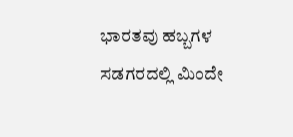ಭಾರತವು ಹಬ್ಬಗಳ ಸಡಗರದಲ್ಲಿ ಮಿಂದೇ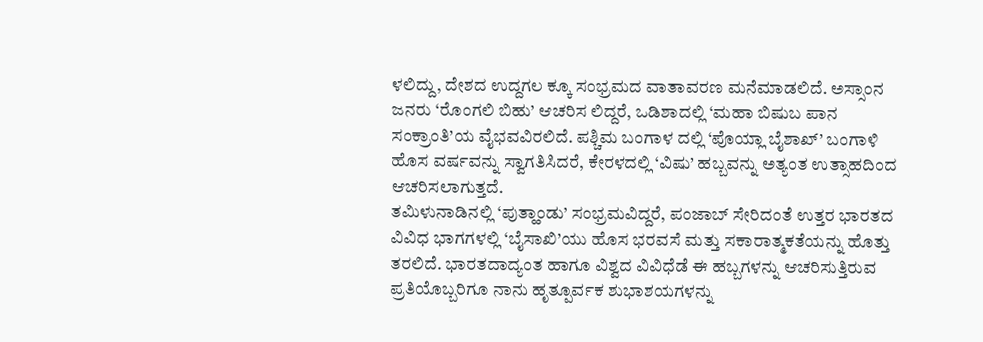ಳಲಿದ್ದು, ದೇಶದ ಉದ್ದಗಲ ಕ್ಕೂ ಸಂಭ್ರಮದ ವಾತಾವರಣ ಮನೆಮಾಡಲಿದೆ. ಅಸ್ಸಾಂನ ಜನರು ‘ರೊಂಗಲಿ ಬಿಹು’ ಆಚರಿಸ ಲಿದ್ದರೆ, ಒಡಿಶಾದಲ್ಲಿ ‘ಮಹಾ ಬಿಷುಬ ಪಾನ ಸಂಕ್ರಾಂತಿ’ಯ ವೈಭವವಿರಲಿದೆ. ಪಶ್ಚಿಮ ಬಂಗಾಳ ದಲ್ಲಿ ‘ಪೊಯ್ಲಾ ಬೈಶಾಖ್’ ಬಂಗಾಳಿ ಹೊಸ ವರ್ಷವನ್ನು ಸ್ವಾಗತಿಸಿದರೆ, ಕೇರಳದಲ್ಲಿ ‘ವಿಷು’ ಹಬ್ಬವನ್ನು ಅತ್ಯಂತ ಉತ್ಸಾಹದಿಂದ ಆಚರಿಸಲಾಗುತ್ತದೆ.
ತಮಿಳುನಾಡಿನಲ್ಲಿ ‘ಪುತ್ಹಾಂಡು’ ಸಂಭ್ರಮವಿದ್ದರೆ, ಪಂಜಾಬ್ ಸೇರಿದಂತೆ ಉತ್ತರ ಭಾರತದ ವಿವಿಧ ಭಾಗಗಳಲ್ಲಿ ‘ಬೈಸಾಖಿ’ಯು ಹೊಸ ಭರವಸೆ ಮತ್ತು ಸಕಾರಾತ್ಮಕತೆಯನ್ನು ಹೊತ್ತು ತರಲಿದೆ. ಭಾರತದಾದ್ಯಂತ ಹಾಗೂ ವಿಶ್ವದ ವಿವಿಧೆಡೆ ಈ ಹಬ್ಬಗಳನ್ನು ಆಚರಿಸುತ್ತಿರುವ ಪ್ರತಿಯೊಬ್ಬರಿಗೂ ನಾನು ಹೃತ್ಪೂರ್ವಕ ಶುಭಾಶಯಗಳನ್ನು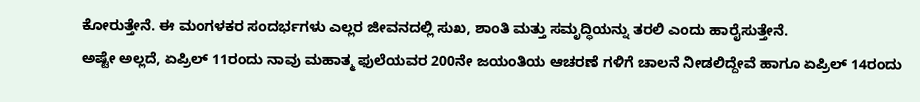ಕೋರುತ್ತೇನೆ. ಈ ಮಂಗಳಕರ ಸಂದರ್ಭಗಳು ಎಲ್ಲರ ಜೀವನದಲ್ಲಿ ಸುಖ, ಶಾಂತಿ ಮತ್ತು ಸಮೃದ್ಧಿಯನ್ನು ತರಲಿ ಎಂದು ಹಾರೈಸುತ್ತೇನೆ.
ಅಷ್ಟೇ ಅಲ್ಲದೆ, ಏಪ್ರಿಲ್ 11ರಂದು ನಾವು ಮಹಾತ್ಮ ಫುಲೆಯವರ 200ನೇ ಜಯಂತಿಯ ಆಚರಣೆ ಗಳಿಗೆ ಚಾಲನೆ ನೀಡಲಿದ್ದೇವೆ ಹಾಗೂ ಏಪ್ರಿಲ್ 14ರಂದು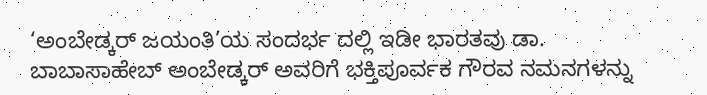‘ಅಂಬೇಡ್ಕರ್ ಜಯಂತಿ’ಯ ಸಂದರ್ಭ ದಲ್ಲಿ ಇಡೀ ಭಾರತವು ಡಾ. ಬಾಬಾಸಾಹೇಬ್ ಅಂಬೇಡ್ಕರ್ ಅವರಿಗೆ ಭಕ್ತಿಪೂರ್ವಕ ಗೌರವ ನಮನಗಳನ್ನು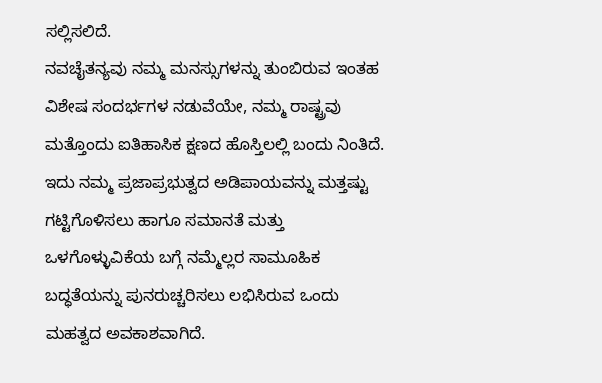ಸಲ್ಲಿಸಲಿದೆ.
ನವಚೈತನ್ಯವು ನಮ್ಮ ಮನಸ್ಸುಗಳನ್ನು ತುಂಬಿರುವ ಇಂತಹ ವಿಶೇಷ ಸಂದರ್ಭಗಳ ನಡುವೆಯೇ, ನಮ್ಮ ರಾಷ್ಟ್ರವು ಮತ್ತೊಂದು ಐತಿಹಾಸಿಕ ಕ್ಷಣದ ಹೊಸ್ತಿಲಲ್ಲಿ ಬಂದು ನಿಂತಿದೆ. ಇದು ನಮ್ಮ ಪ್ರಜಾಪ್ರಭುತ್ವದ ಅಡಿಪಾಯವನ್ನು ಮತ್ತಷ್ಟು ಗಟ್ಟಿಗೊಳಿಸಲು ಹಾಗೂ ಸಮಾನತೆ ಮತ್ತು ಒಳಗೊಳ್ಳುವಿಕೆಯ ಬಗ್ಗೆ ನಮ್ಮೆಲ್ಲರ ಸಾಮೂಹಿಕ ಬದ್ಧತೆಯನ್ನು ಪುನರುಚ್ಚರಿಸಲು ಲಭಿಸಿರುವ ಒಂದು ಮಹತ್ವದ ಅವಕಾಶವಾಗಿದೆ.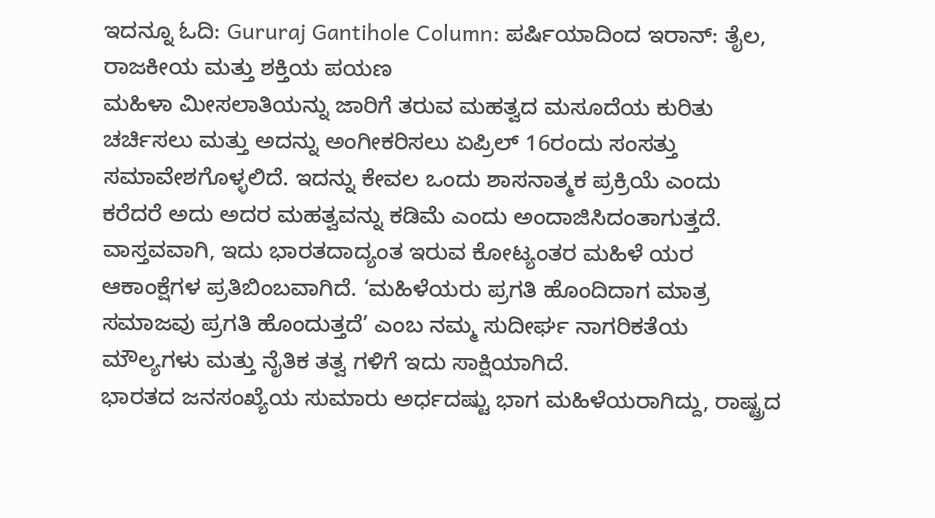ಇದನ್ನೂ ಓದಿ: Gururaj Gantihole Column: ಪರ್ಷಿಯಾದಿಂದ ಇರಾನ್: ತೈಲ, ರಾಜಕೀಯ ಮತ್ತು ಶಕ್ತಿಯ ಪಯಣ
ಮಹಿಳಾ ಮೀಸಲಾತಿಯನ್ನು ಜಾರಿಗೆ ತರುವ ಮಹತ್ವದ ಮಸೂದೆಯ ಕುರಿತು ಚರ್ಚಿಸಲು ಮತ್ತು ಅದನ್ನು ಅಂಗೀಕರಿಸಲು ಏಪ್ರಿಲ್ 16ರಂದು ಸಂಸತ್ತು ಸಮಾವೇಶಗೊಳ್ಳಲಿದೆ. ಇದನ್ನು ಕೇವಲ ಒಂದು ಶಾಸನಾತ್ಮಕ ಪ್ರಕ್ರಿಯೆ ಎಂದು ಕರೆದರೆ ಅದು ಅದರ ಮಹತ್ವವನ್ನು ಕಡಿಮೆ ಎಂದು ಅಂದಾಜಿಸಿದಂತಾಗುತ್ತದೆ. ವಾಸ್ತವವಾಗಿ, ಇದು ಭಾರತದಾದ್ಯಂತ ಇರುವ ಕೋಟ್ಯಂತರ ಮಹಿಳೆ ಯರ ಆಕಾಂಕ್ಷೆಗಳ ಪ್ರತಿಬಿಂಬವಾಗಿದೆ. ‘ಮಹಿಳೆಯರು ಪ್ರಗತಿ ಹೊಂದಿದಾಗ ಮಾತ್ರ ಸಮಾಜವು ಪ್ರಗತಿ ಹೊಂದುತ್ತದೆ’ ಎಂಬ ನಮ್ಮ ಸುದೀರ್ಘ ನಾಗರಿಕತೆಯ ಮೌಲ್ಯಗಳು ಮತ್ತು ನೈತಿಕ ತತ್ವ ಗಳಿಗೆ ಇದು ಸಾಕ್ಷಿಯಾಗಿದೆ.
ಭಾರತದ ಜನಸಂಖ್ಯೆಯ ಸುಮಾರು ಅರ್ಧದಷ್ಟು ಭಾಗ ಮಹಿಳೆಯರಾಗಿದ್ದು, ರಾಷ್ಟ್ರದ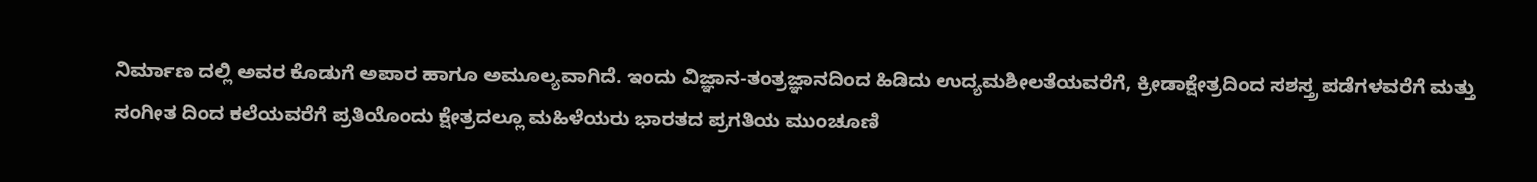ನಿರ್ಮಾಣ ದಲ್ಲಿ ಅವರ ಕೊಡುಗೆ ಅಪಾರ ಹಾಗೂ ಅಮೂಲ್ಯವಾಗಿದೆ. ಇಂದು ವಿಜ್ಞಾನ-ತಂತ್ರಜ್ಞಾನದಿಂದ ಹಿಡಿದು ಉದ್ಯಮಶೀಲತೆಯವರೆಗೆ, ಕ್ರೀಡಾಕ್ಷೇತ್ರದಿಂದ ಸಶಸ್ತ್ರ ಪಡೆಗಳವರೆಗೆ ಮತ್ತು ಸಂಗೀತ ದಿಂದ ಕಲೆಯವರೆಗೆ ಪ್ರತಿಯೊಂದು ಕ್ಷೇತ್ರದಲ್ಲೂ ಮಹಿಳೆಯರು ಭಾರತದ ಪ್ರಗತಿಯ ಮುಂಚೂಣಿ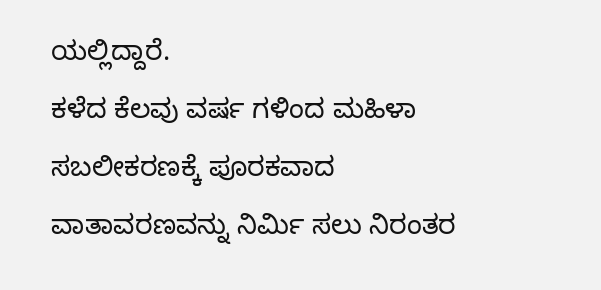ಯಲ್ಲಿದ್ದಾರೆ.
ಕಳೆದ ಕೆಲವು ವರ್ಷ ಗಳಿಂದ ಮಹಿಳಾ ಸಬಲೀಕರಣಕ್ಕೆ ಪೂರಕವಾದ ವಾತಾವರಣವನ್ನು ನಿರ್ಮಿ ಸಲು ನಿರಂತರ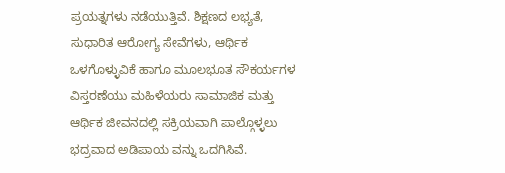ಪ್ರಯತ್ನಗಳು ನಡೆಯುತ್ತಿವೆ. ಶಿಕ್ಷಣದ ಲಭ್ಯತೆ, ಸುಧಾರಿತ ಆರೋಗ್ಯ ಸೇವೆಗಳು, ಆರ್ಥಿಕ ಒಳಗೊಳ್ಳುವಿಕೆ ಹಾಗೂ ಮೂಲಭೂತ ಸೌಕರ್ಯಗಳ ವಿಸ್ತರಣೆಯು ಮಹಿಳೆಯರು ಸಾಮಾಜಿಕ ಮತ್ತು ಆರ್ಥಿಕ ಜೀವನದಲ್ಲಿ ಸಕ್ರಿಯವಾಗಿ ಪಾಲ್ಗೊಳ್ಳಲು ಭದ್ರವಾದ ಅಡಿಪಾಯ ವನ್ನು ಒದಗಿಸಿವೆ.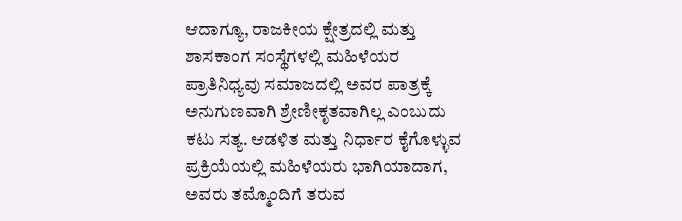ಆದಾಗ್ಯೂ, ರಾಜಕೀಯ ಕ್ಷೇತ್ರದಲ್ಲಿ ಮತ್ತು ಶಾಸಕಾಂಗ ಸಂಸ್ಥೆಗಳಲ್ಲಿ ಮಹಿಳೆಯರ ಪ್ರಾತಿನಿಧ್ಯವು ಸಮಾಜದಲ್ಲಿ ಅವರ ಪಾತ್ರಕ್ಕೆ ಅನುಗುಣವಾಗಿ ಶ್ರೇಣೀಕೃತವಾಗಿಲ್ಲ ಎಂಬುದು ಕಟು ಸತ್ಯ. ಆಡಳಿತ ಮತ್ತು ನಿರ್ಧಾರ ಕೈಗೊಳ್ಳುವ ಪ್ರಕ್ರಿಯೆಯಲ್ಲಿ ಮಹಿಳೆಯರು ಭಾಗಿಯಾದಾಗ, ಅವರು ತಮ್ಮೊಂದಿಗೆ ತರುವ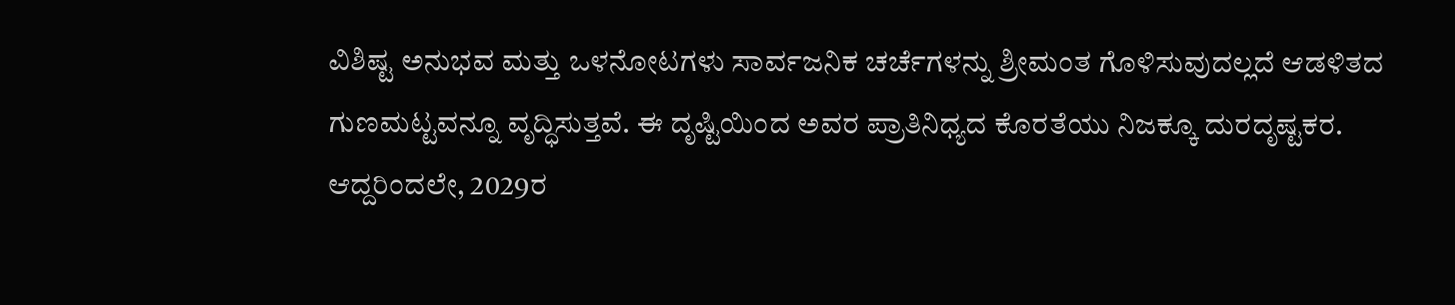ವಿಶಿಷ್ಟ ಅನುಭವ ಮತ್ತು ಒಳನೋಟಗಳು ಸಾರ್ವಜನಿಕ ಚರ್ಚೆಗಳನ್ನು ಶ್ರೀಮಂತ ಗೊಳಿಸುವುದಲ್ಲದೆ ಆಡಳಿತದ ಗುಣಮಟ್ಟವನ್ನೂ ವೃದ್ಧಿಸುತ್ತವೆ. ಈ ದೃಷ್ಟಿಯಿಂದ ಅವರ ಪ್ರಾತಿನಿಧ್ಯದ ಕೊರತೆಯು ನಿಜಕ್ಕೂ ದುರದೃಷ್ಟಕರ.
ಆದ್ದರಿಂದಲೇ, 2029ರ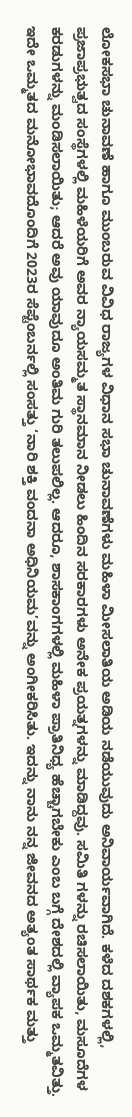ಲೋಕಸಭಾ ಚುನಾವಣೆ ಹಾಗೂ ಮುಂಬರುವ ವಿವಿಧ ರಾಜ್ಯಗಳ ವಿಧಾನ ಸಭಾ ಚುನಾವಣೆಗಳು ಮಹಿಳಾ ಮೀಸಲಾತಿಯ ಅಡಿಯ ನಡೆಯುವುದು ಅನಿವಾರ್ಯವಾಗಿದೆ. ಕಳೆದ ದಶಕಗಳಲ್ಲಿ, ಪ್ರಜಾಪ್ರಭುತ್ವದ ಸಂಸ್ಥೆಗಳಲ್ಲಿ ಮಹಿಳೆಯರಿಗೆ ಅವರ ನ್ಯಾಯಸಮ್ಮತ ಸ್ಥಾನಮಾನ ನೀಡಲು ಹಿಂದಿನ ಸರಕಾರಗಳು ಅನೇಕ ಪ್ರಯತ್ನಗಳನ್ನು ಮಾಡಿದ್ದವು. ಸಮಿತಿ ಗಳನ್ನು ರಚಿಸಲಾಯಿತು, ಮಸೂದೆಗಳ ಕರಡುಗಳನ್ನು ಮಂಡಿಸಲಾಯಿತು; ಆದರೆ ಅವು ಯಾವುದೂ ಅಂತಿಮ ಗುರಿ ತಲುಪಲಿಲ್ಲ. ಆದರೂ, ಶಾಸಕಾಂಗಗಳಲ್ಲಿ ಮಹಿಳಾ ಪ್ರಾತಿನಿಧ್ಯ ಹೆಚ್ಚಾಗಬೇಕು ಎಂಬ ಬಗ್ಗೆ ದೇಶದಲ್ಲಿ ವ್ಯಾಪಕ ಒಮ್ಮತವಿತ್ತು.
ಇದೇ ಒಮ್ಮತದ ಮನೋಭಾವದೊಂದಿಗೆ 2023ರ ಸೆಪ್ಟೆಂಬರ್ನಲ್ಲಿ ಸಂಸತ್ತು ‘ನಾರಿ ಶಕ್ತಿ ವಂದನಾ ಅಧಿನಿಯಮ’ವನ್ನು ಅಂಗೀಕರಿಸಿತು. ಇದನ್ನು ನಾನು ನನ್ನ ಜೀವನದ ಅತ್ಯಂತ ಸಾರ್ಥಕ ಮತ್ತು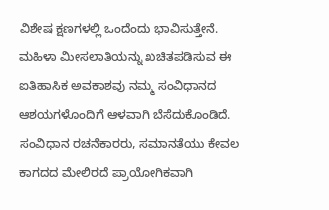ವಿಶೇಷ ಕ್ಷಣಗಳಲ್ಲಿ ಒಂದೆಂದು ಭಾವಿಸುತ್ತೇನೆ. ಮಹಿಳಾ ಮೀಸಲಾತಿಯನ್ನು ಖಚಿತಪಡಿಸುವ ಈ ಐತಿಹಾಸಿಕ ಅವಕಾಶವು ನಮ್ಮ ಸಂವಿಧಾನದ ಆಶಯಗಳೊಂದಿಗೆ ಆಳವಾಗಿ ಬೆಸೆದುಕೊಂಡಿದೆ.
ಸಂವಿಧಾನ ರಚನೆಕಾರರು, ಸಮಾನತೆಯು ಕೇವಲ ಕಾಗದದ ಮೇಲಿರದೆ ಪ್ರಾಯೋಗಿಕವಾಗಿ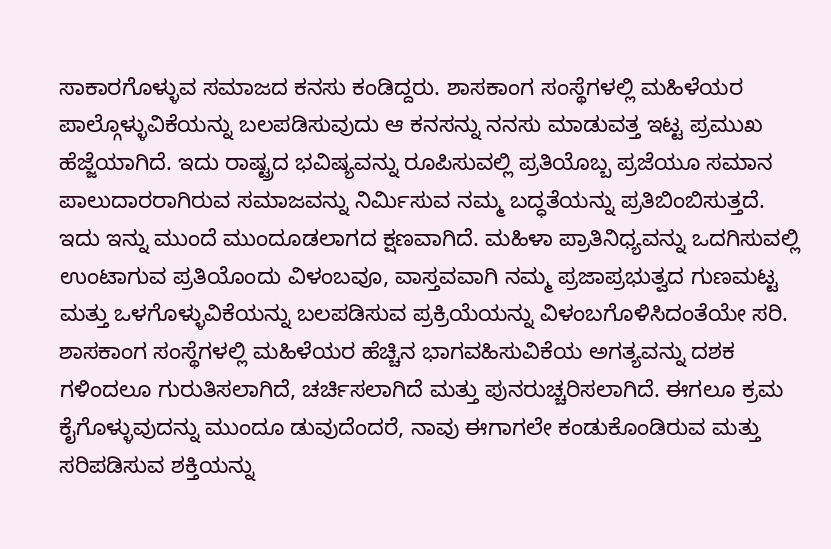ಸಾಕಾರಗೊಳ್ಳುವ ಸಮಾಜದ ಕನಸು ಕಂಡಿದ್ದರು. ಶಾಸಕಾಂಗ ಸಂಸ್ಥೆಗಳಲ್ಲಿ ಮಹಿಳೆಯರ ಪಾಲ್ಗೊಳ್ಳುವಿಕೆಯನ್ನು ಬಲಪಡಿಸುವುದು ಆ ಕನಸನ್ನು ನನಸು ಮಾಡುವತ್ತ ಇಟ್ಟ ಪ್ರಮುಖ ಹೆಜ್ಜೆಯಾಗಿದೆ. ಇದು ರಾಷ್ಟ್ರದ ಭವಿಷ್ಯವನ್ನು ರೂಪಿಸುವಲ್ಲಿ ಪ್ರತಿಯೊಬ್ಬ ಪ್ರಜೆಯೂ ಸಮಾನ ಪಾಲುದಾರರಾಗಿರುವ ಸಮಾಜವನ್ನು ನಿರ್ಮಿಸುವ ನಮ್ಮ ಬದ್ಧತೆಯನ್ನು ಪ್ರತಿಬಿಂಬಿಸುತ್ತದೆ.
ಇದು ಇನ್ನು ಮುಂದೆ ಮುಂದೂಡಲಾಗದ ಕ್ಷಣವಾಗಿದೆ. ಮಹಿಳಾ ಪ್ರಾತಿನಿಧ್ಯವನ್ನು ಒದಗಿಸುವಲ್ಲಿ ಉಂಟಾಗುವ ಪ್ರತಿಯೊಂದು ವಿಳಂಬವೂ, ವಾಸ್ತವವಾಗಿ ನಮ್ಮ ಪ್ರಜಾಪ್ರಭುತ್ವದ ಗುಣಮಟ್ಟ ಮತ್ತು ಒಳಗೊಳ್ಳುವಿಕೆಯನ್ನು ಬಲಪಡಿಸುವ ಪ್ರಕ್ರಿಯೆಯನ್ನು ವಿಳಂಬಗೊಳಿಸಿದಂತೆಯೇ ಸರಿ.
ಶಾಸಕಾಂಗ ಸಂಸ್ಥೆಗಳಲ್ಲಿ ಮಹಿಳೆಯರ ಹೆಚ್ಚಿನ ಭಾಗವಹಿಸುವಿಕೆಯ ಅಗತ್ಯವನ್ನು ದಶಕ ಗಳಿಂದಲೂ ಗುರುತಿಸಲಾಗಿದೆ, ಚರ್ಚಿಸಲಾಗಿದೆ ಮತ್ತು ಪುನರುಚ್ಚರಿಸಲಾಗಿದೆ. ಈಗಲೂ ಕ್ರಮ ಕೈಗೊಳ್ಳುವುದನ್ನು ಮುಂದೂ ಡುವುದೆಂದರೆ, ನಾವು ಈಗಾಗಲೇ ಕಂಡುಕೊಂಡಿರುವ ಮತ್ತು ಸರಿಪಡಿಸುವ ಶಕ್ತಿಯನ್ನು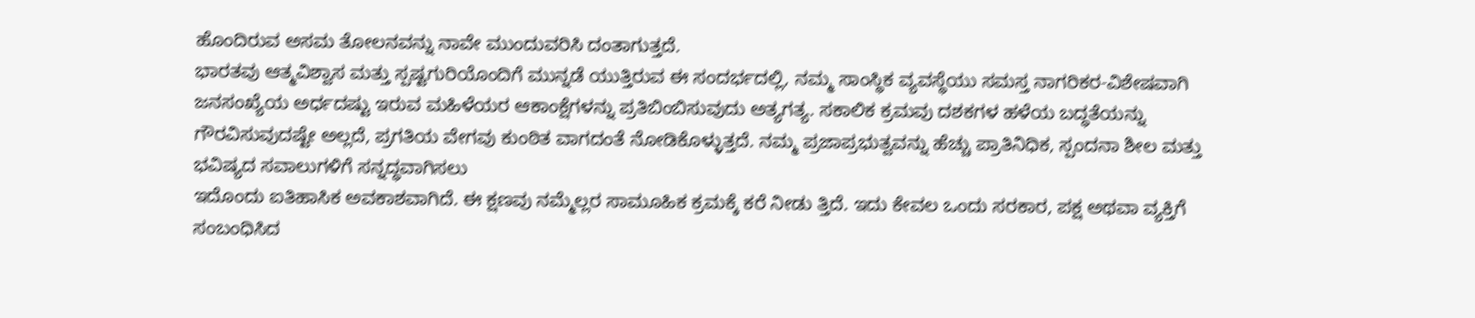ಹೊಂದಿರುವ ಅಸಮ ತೋಲನವನ್ನು ನಾವೇ ಮುಂದುವರಿಸಿ ದಂತಾಗುತ್ತದೆ.
ಭಾರತವು ಆತ್ಮವಿಶ್ವಾಸ ಮತ್ತು ಸ್ಪಷ್ಟಗುರಿಯೊಂದಿಗೆ ಮುನ್ನಡೆ ಯುತ್ತಿರುವ ಈ ಸಂದರ್ಭದಲ್ಲಿ, ನಮ್ಮ ಸಾಂಸ್ಥಿಕ ವ್ಯವಸ್ಥೆಯು ಸಮಸ್ತ ನಾಗರಿಕರ-ವಿಶೇಷವಾಗಿ ಜನಸಂಖ್ಯೆಯ ಅರ್ಧದಷ್ಟು ಇರುವ ಮಹಿಳೆಯರ ಆಕಾಂಕ್ಷೆಗಳನ್ನು ಪ್ರತಿಬಿಂಬಿಸುವುದು ಅತ್ಯಗತ್ಯ. ಸಕಾಲಿಕ ಕ್ರಮವು ದಶಕಗಳ ಹಳೆಯ ಬದ್ಧತೆಯನ್ನು ಗೌರವಿಸುವುದಷ್ಟೇ ಅಲ್ಲದೆ, ಪ್ರಗತಿಯ ವೇಗವು ಕುಂಠಿತ ವಾಗದಂತೆ ನೋಡಿಕೊಳ್ಳುತ್ತದೆ. ನಮ್ಮ ಪ್ರಜಾಪ್ರಭುತ್ವವನ್ನು ಹೆಚ್ಚು ಪ್ರಾತಿನಿಧಿಕ, ಸ್ಪಂದನಾ ಶೀಲ ಮತ್ತು ಭವಿಷ್ಯದ ಸವಾಲುಗಳಿಗೆ ಸನ್ನದ್ಧವಾಗಿಸಲು
ಇದೊಂದು ಐತಿಹಾಸಿಕ ಅವಕಾಶವಾಗಿದೆ. ಈ ಕ್ಷಣವು ನಮ್ಮೆಲ್ಲರ ಸಾಮೂಹಿಕ ಕ್ರಮಕ್ಕೆ ಕರೆ ನೀಡು ತ್ತಿದೆ. ಇದು ಕೇವಲ ಒಂದು ಸರಕಾರ, ಪಕ್ಷ ಅಥವಾ ವ್ಯಕ್ತಿಗೆ ಸಂಬಂಧಿಸಿದ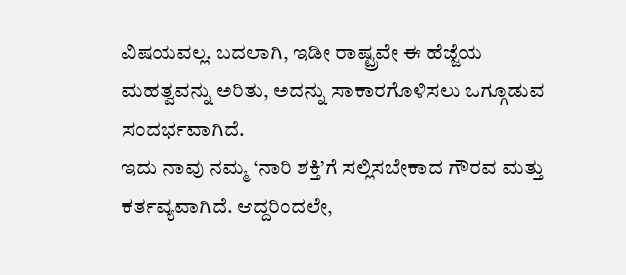ವಿಷಯವಲ್ಲ. ಬದಲಾಗಿ, ಇಡೀ ರಾಷ್ಟ್ರವೇ ಈ ಹೆಜ್ಜೆಯ ಮಹತ್ವವನ್ನು ಅರಿತು, ಅದನ್ನು ಸಾಕಾರಗೊಳಿಸಲು ಒಗ್ಗೂಡುವ ಸಂದರ್ಭವಾಗಿದೆ.
ಇದು ನಾವು ನಮ್ಮ ‘ನಾರಿ ಶಕ್ತಿ’ಗೆ ಸಲ್ಲಿಸಬೇಕಾದ ಗೌರವ ಮತ್ತು ಕರ್ತವ್ಯವಾಗಿದೆ. ಆದ್ದರಿಂದಲೇ,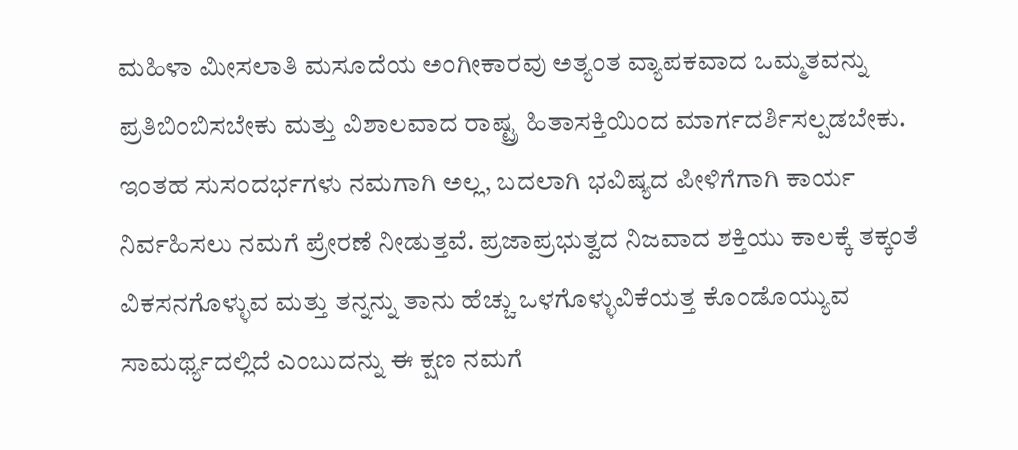ಮಹಿಳಾ ಮೀಸಲಾತಿ ಮಸೂದೆಯ ಅಂಗೀಕಾರವು ಅತ್ಯಂತ ವ್ಯಾಪಕವಾದ ಒಮ್ಮತವನ್ನು ಪ್ರತಿಬಿಂಬಿಸಬೇಕು ಮತ್ತು ವಿಶಾಲವಾದ ರಾಷ್ಟ್ರ ಹಿತಾಸಕ್ತಿಯಿಂದ ಮಾರ್ಗದರ್ಶಿಸಲ್ಪಡಬೇಕು.
ಇಂತಹ ಸುಸಂದರ್ಭಗಳು ನಮಗಾಗಿ ಅಲ್ಲ, ಬದಲಾಗಿ ಭವಿಷ್ಯದ ಪೀಳಿಗೆಗಾಗಿ ಕಾರ್ಯ ನಿರ್ವಹಿಸಲು ನಮಗೆ ಪ್ರೇರಣೆ ನೀಡುತ್ತವೆ. ಪ್ರಜಾಪ್ರಭುತ್ವದ ನಿಜವಾದ ಶಕ್ತಿಯು ಕಾಲಕ್ಕೆ ತಕ್ಕಂತೆ ವಿಕಸನಗೊಳ್ಳುವ ಮತ್ತು ತನ್ನನ್ನು ತಾನು ಹೆಚ್ಚು ಒಳಗೊಳ್ಳುವಿಕೆಯತ್ತ ಕೊಂಡೊಯ್ಯುವ ಸಾಮರ್ಥ್ಯದಲ್ಲಿದೆ ಎಂಬುದನ್ನು ಈ ಕ್ಷಣ ನಮಗೆ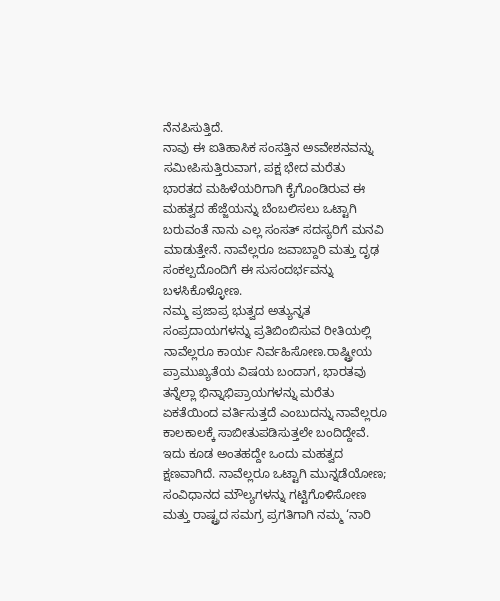ನೆನಪಿಸುತ್ತಿದೆ.
ನಾವು ಈ ಐತಿಹಾಸಿಕ ಸಂಸತ್ತಿನ ಅಽವೇಶನವನ್ನು ಸಮೀಪಿಸುತ್ತಿರುವಾಗ, ಪಕ್ಷ ಭೇದ ಮರೆತು ಭಾರತದ ಮಹಿಳೆಯರಿಗಾಗಿ ಕೈಗೊಂಡಿರುವ ಈ ಮಹತ್ವದ ಹೆಜ್ಜೆಯನ್ನು ಬೆಂಬಲಿಸಲು ಒಟ್ಟಾಗಿ ಬರುವಂತೆ ನಾನು ಎಲ್ಲ ಸಂಸತ್ ಸದಸ್ಯರಿಗೆ ಮನವಿ ಮಾಡುತ್ತೇನೆ. ನಾವೆಲ್ಲರೂ ಜವಾಬ್ದಾರಿ ಮತ್ತು ದೃಢ ಸಂಕಲ್ಪದೊಂದಿಗೆ ಈ ಸುಸಂದರ್ಭವನ್ನು ಬಳಸಿಕೊಳ್ಳೋಣ.
ನಮ್ಮ ಪ್ರಜಾಪ್ರ ಭುತ್ವದ ಅತ್ಯುನ್ನತ ಸಂಪ್ರದಾಯಗಳನ್ನು ಪ್ರತಿಬಿಂಬಿಸುವ ರೀತಿಯಲ್ಲಿ ನಾವೆಲ್ಲರೂ ಕಾರ್ಯ ನಿರ್ವಹಿಸೋಣ.ರಾಷ್ಟ್ರೀಯ ಪ್ರಾಮುಖ್ಯತೆಯ ವಿಷಯ ಬಂದಾಗ, ಭಾರತವು ತನ್ನೆಲ್ಲಾ ಭಿನ್ನಾಭಿಪ್ರಾಯಗಳನ್ನು ಮರೆತು ಏಕತೆಯಿಂದ ವರ್ತಿಸುತ್ತದೆ ಎಂಬುದನ್ನು ನಾವೆಲ್ಲರೂ ಕಾಲಕಾಲಕ್ಕೆ ಸಾಬೀತುಪಡಿಸುತ್ತಲೇ ಬಂದಿದ್ದೇವೆ.
ಇದು ಕೂಡ ಅಂತಹದ್ದೇ ಒಂದು ಮಹತ್ವದ ಕ್ಷಣವಾಗಿದೆ. ನಾವೆಲ್ಲರೂ ಒಟ್ಟಾಗಿ ಮುನ್ನಡೆಯೋಣ; ಸಂವಿಧಾನದ ಮೌಲ್ಯಗಳನ್ನು ಗಟ್ಟಿಗೊಳಿಸೋಣ ಮತ್ತು ರಾಷ್ಟ್ರದ ಸಮಗ್ರ ಪ್ರಗತಿಗಾಗಿ ನಮ್ಮ ‘ನಾರಿ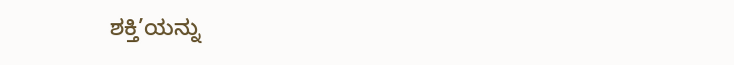ಶಕ್ತಿ’ಯನ್ನು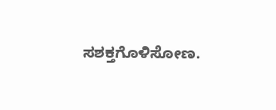ಸಶಕ್ತಗೊಳಿಸೋಣ.